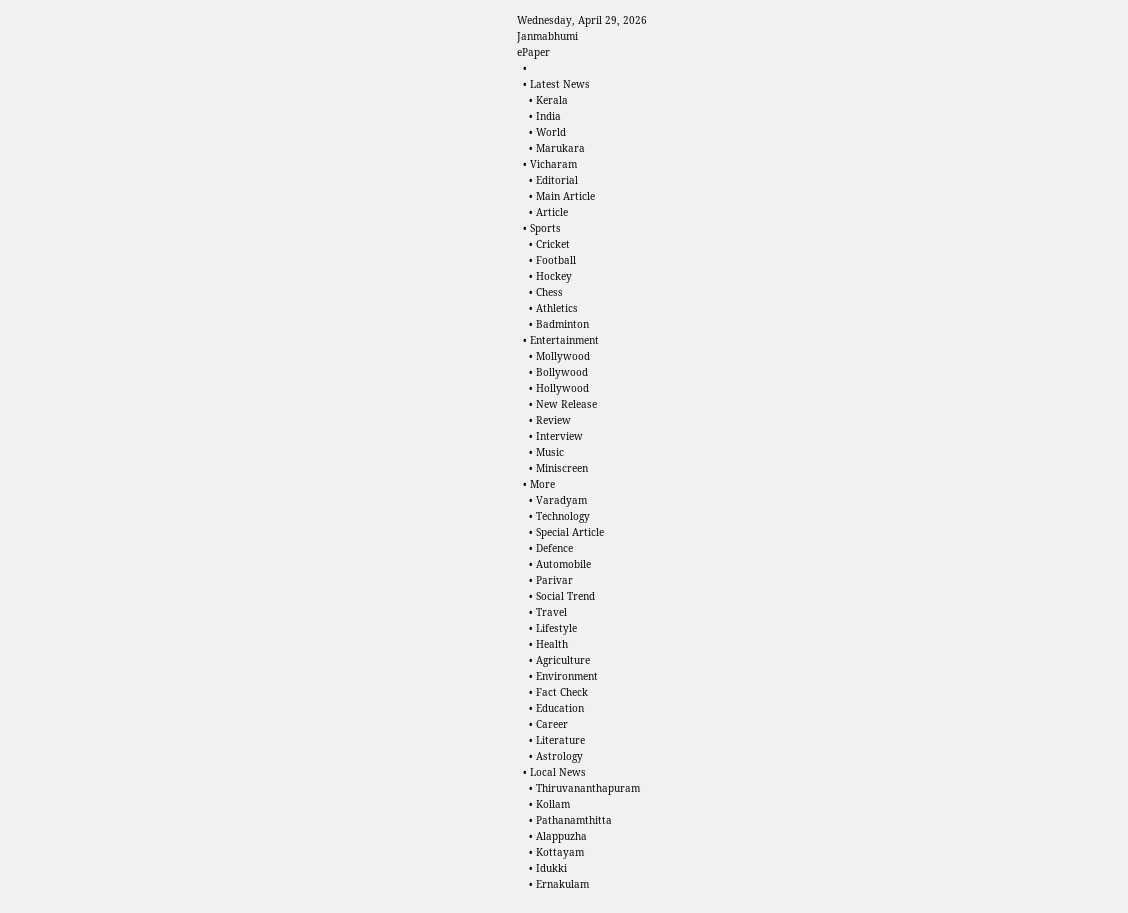Wednesday, April 29, 2026
Janmabhumi
ePaper
  •
  • Latest News
    • Kerala
    • India
    • World
    • Marukara
  • Vicharam
    • Editorial
    • Main Article
    • Article
  • Sports
    • Cricket
    • Football
    • Hockey
    • Chess
    • Athletics
    • Badminton
  • Entertainment
    • Mollywood
    • Bollywood
    • Hollywood
    • New Release
    • Review
    • Interview
    • Music
    • Miniscreen
  • More
    • Varadyam
    • Technology
    • Special Article
    • Defence
    • Automobile
    • Parivar
    • Social Trend
    • Travel
    • Lifestyle
    • Health
    • Agriculture
    • Environment
    • Fact Check
    • Education
    • Career
    • Literature
    • Astrology
  • Local News
    • Thiruvananthapuram
    • Kollam
    • Pathanamthitta
    • Alappuzha
    • Kottayam
    • Idukki
    • Ernakulam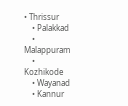• Thrissur
    • Palakkad
    • Malappuram
    • Kozhikode
    • Wayanad
    • Kannur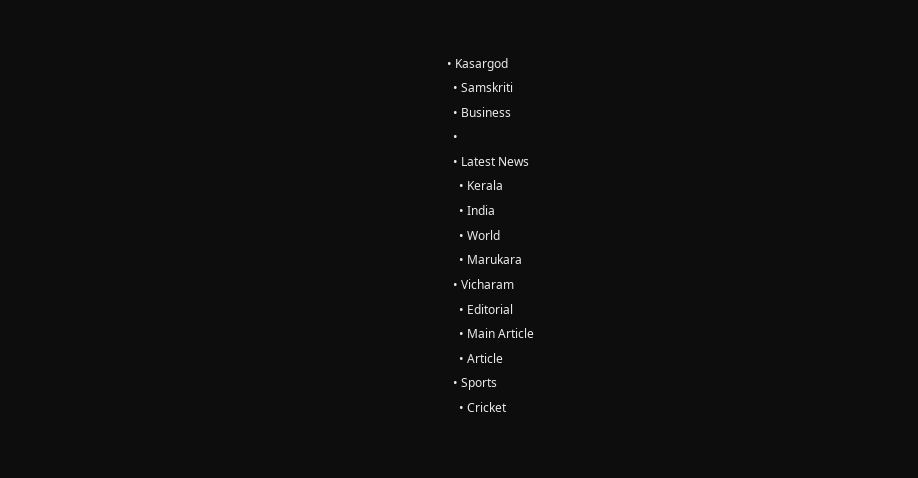• Kasargod
  • Samskriti
  • Business
  •
  • Latest News
    • Kerala
    • India
    • World
    • Marukara
  • Vicharam
    • Editorial
    • Main Article
    • Article
  • Sports
    • Cricket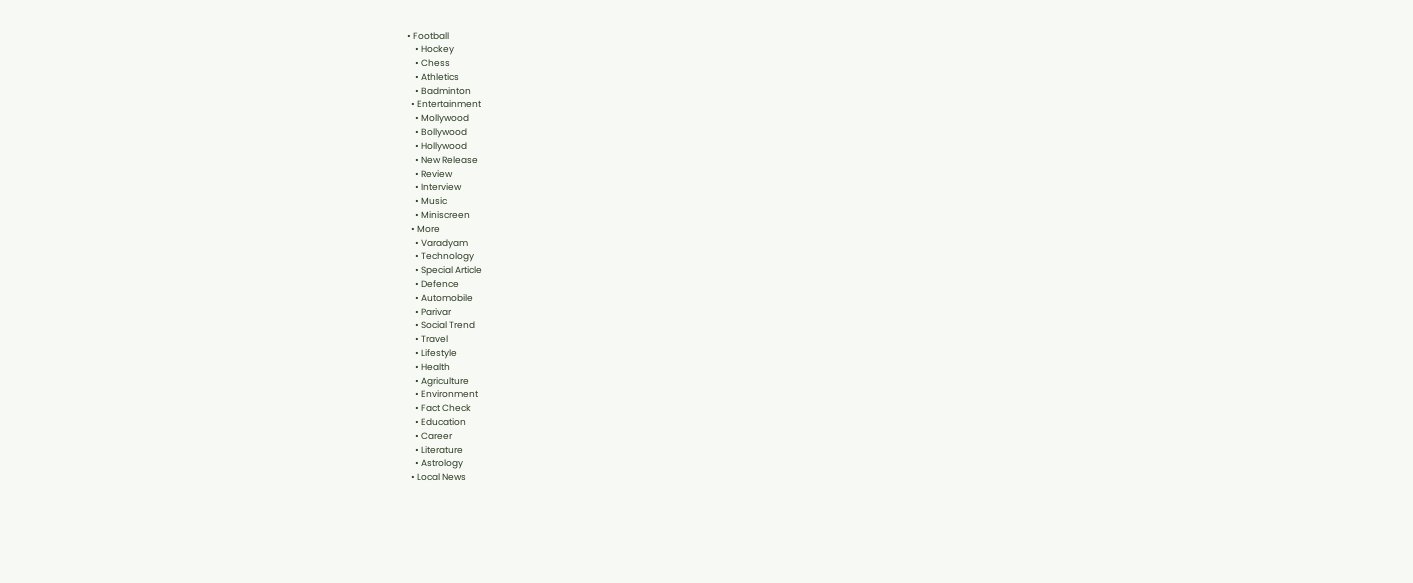• Football
    • Hockey
    • Chess
    • Athletics
    • Badminton
  • Entertainment
    • Mollywood
    • Bollywood
    • Hollywood
    • New Release
    • Review
    • Interview
    • Music
    • Miniscreen
  • More
    • Varadyam
    • Technology
    • Special Article
    • Defence
    • Automobile
    • Parivar
    • Social Trend
    • Travel
    • Lifestyle
    • Health
    • Agriculture
    • Environment
    • Fact Check
    • Education
    • Career
    • Literature
    • Astrology
  • Local News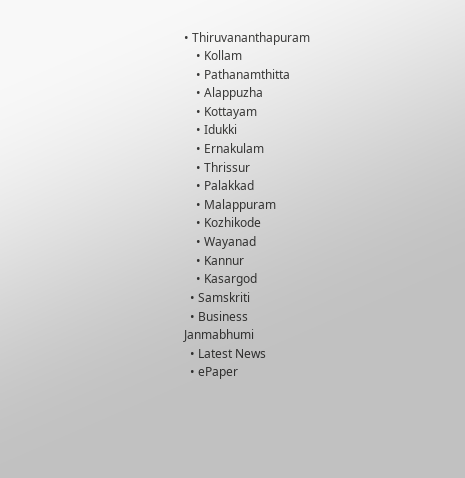• Thiruvananthapuram
    • Kollam
    • Pathanamthitta
    • Alappuzha
    • Kottayam
    • Idukki
    • Ernakulam
    • Thrissur
    • Palakkad
    • Malappuram
    • Kozhikode
    • Wayanad
    • Kannur
    • Kasargod
  • Samskriti
  • Business
Janmabhumi
  • Latest News
  • ePaper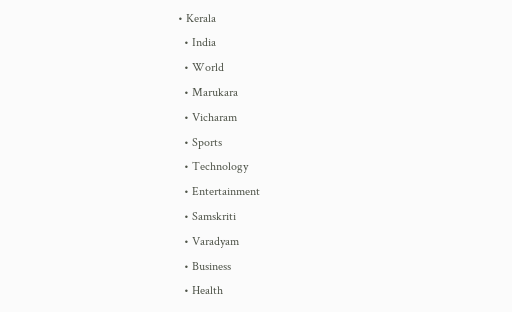• Kerala
  • India
  • World
  • Marukara
  • Vicharam
  • Sports
  • Technology
  • Entertainment
  • Samskriti
  • Varadyam
  • Business
  • Health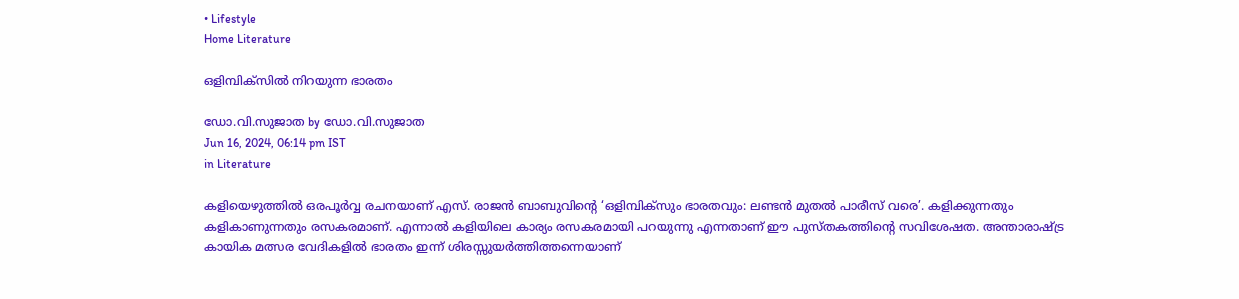• Lifestyle
Home Literature

ഒളിമ്പിക്‌സില്‍ നിറയുന്ന ഭാരതം

ഡോ.വി.സുജാത by ഡോ.വി.സുജാത
Jun 16, 2024, 06:14 pm IST
in Literature

കളിയെഴുത്തില്‍ ഒരപൂര്‍വ്വ രചനയാണ് എസ്. രാജന്‍ ബാബുവിന്റെ ‘ഒളിമ്പിക്‌സും ഭാരതവും: ലണ്ടന്‍ മുതല്‍ പാരീസ് വരെ’. കളിക്കുന്നതും കളികാണുന്നതും രസകരമാണ്. എന്നാല്‍ കളിയിലെ കാര്യം രസകരമായി പറയുന്നു എന്നതാണ് ഈ പുസ്തകത്തിന്റെ സവിശേഷത. അന്താരാഷ്‌ട്ര കായിക മത്സര വേദികളില്‍ ഭാരതം ഇന്ന് ശിരസ്സുയര്‍ത്തിത്തന്നെയാണ്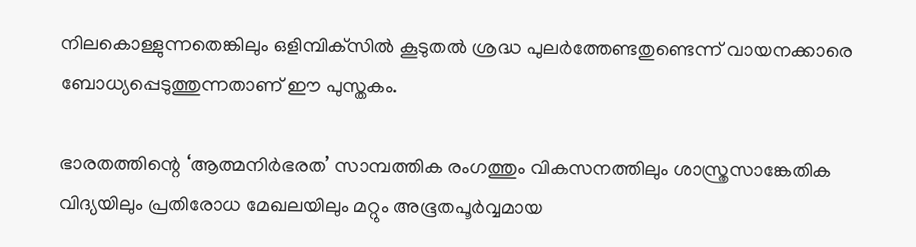നിലകൊള്ളുന്നതെങ്കിലും ഒളിമ്പിക്‌സില്‍ കൂടുതല്‍ ശ്രദ്ധ പുലര്‍ത്തേണ്ടതുണ്ടെന്ന് വായനക്കാരെ ബോധ്യപ്പെടുത്തുന്നതാണ് ഈ പുസ്തകം.

ഭാരതത്തിന്റെ ‘ആത്മനിര്‍ഭരത’ സാമ്പത്തിക രംഗത്തും വികസനത്തിലും ശാസ്ത്രസാങ്കേതിക വിദ്യയിലും പ്രതിരോധ മേഖലയിലും മറ്റും അഭൂതപൂര്‍വ്വമായ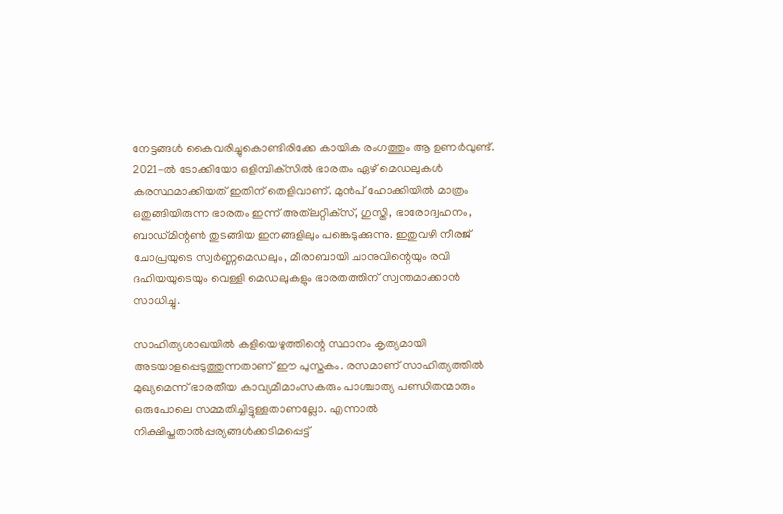നേട്ടങ്ങള്‍ കൈവരിച്ചുകൊണ്ടിരിക്കേ കായിക രംഗത്തും ആ ഉണര്‍വുണ്ട്. 2021-ല്‍ ടോക്കിയോ ഒളിമ്പിക്‌സില്‍ ഭാരതം ഏഴ് മെഡലുകള്‍ കരസ്ഥമാക്കിയത് ഇതിന് തെളിവാണ്. മുന്‍പ് ഹോക്കിയില്‍ മാത്രം ഒതുങ്ങിയിരുന്ന ഭാരതം ഇന്ന് അത്‌ലറ്റിക്‌സ്, ഗുസ്തി, ഭാരോദ്വഹനം, ബാഡ്മിന്റണ്‍ തുടങ്ങിയ ഇനങ്ങളിലും പങ്കെടുക്കുന്നു. ഇതുവഴി നീരജ് ചോപ്രയുടെ സ്വര്‍ണ്ണമെഡലും, മീരാബായി ചാനുവിന്റെയും രവി ദഹിയയുടെയും വെള്ളി മെഡലുകളും ഭാരതത്തിന് സ്വന്തമാക്കാന്‍ സാധിച്ചു.

സാഹിത്യശാഖയില്‍ കളിയെഴുത്തിന്റെ സ്ഥാനം കൃത്യമായി അടയാളപ്പെടുത്തുന്നതാണ് ഈ പുസ്തകം. രസമാണ് സാഹിത്യത്തില്‍ മുഖ്യമെന്ന് ഭാരതീയ കാവ്യമീമാംസകരും പാശ്ചാത്യ പണ്ഡിതന്മാരും ഒരുപോലെ സമ്മതിച്ചിട്ടുള്ളതാണല്ലോ. എന്നാല്‍ നിക്ഷിപ്തതാല്‍പ്പര്യങ്ങള്‍ക്കടിമപ്പെട്ട്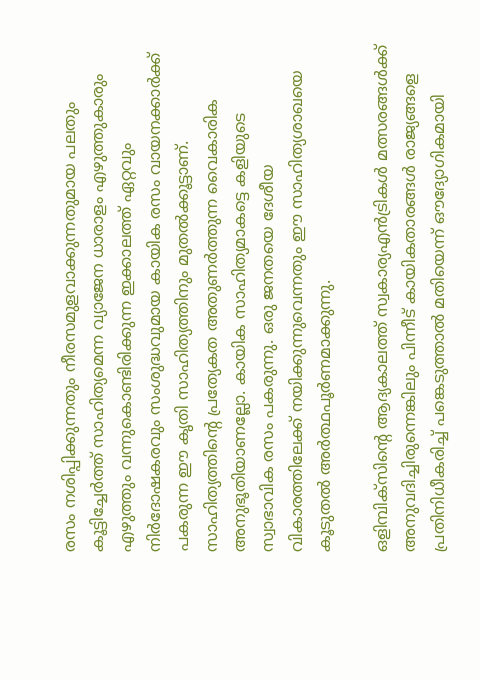രസം നശിപ്പിക്കുന്നതും നീരസമുളവാക്കുന്നതുമായ പലതും കൂട്ടിച്ചേര്‍ത്ത് സാഹിത്യമെന്ന വ്യാജേന ധാരാളം എഴുത്തുകാരും എഴുത്തും വന്നുകൊണ്ടിരിക്കുന്ന ഇക്കാലത്ത് ഏറ്റവും നിര്‍ദോഷകരവും സംശുദ്ധവുമായ കായിക രസം വായനക്കാര്‍ക്ക് പകരുന്ന ഈ കൃതി സാഹിത്യത്തിനും മുതല്‍ക്കൂട്ടാണ്. സാഹിത്യത്തിന്റെ പ്രത്യേകത അതുണര്‍ത്തുന്ന വൈകാരിക അനുഭൂതിയാണല്ലോ. കായിക സാഹിത്യമാകട്ടെ കളിയുടെ സ്വാഭാവിക രസം പകരുന്നു. ഒരു ജനതയെ ദേശീയ വികാരത്തിലേക്ക് നയിക്കുന്നുവെന്നതും ഈ സാഹിത്യശാഖയെ കൂടുതല്‍ അര്‍ത്ഥപൂര്‍ണമാക്കുന്നു.

ഒളിമ്പിക്‌സിന്റെ ആദ്യകാലത്ത് സ്വകാര്യഎന്‍ട്രികള്‍ മത്സരങ്ങള്‍ക്ക് അനുവദിച്ചിരുന്നെങ്കിലും പിന്നീട് കായികതാരങ്ങള്‍ രാജ്യങ്ങളെ പ്രതിനിധീകരിച്ച് പങ്കെടുത്താല്‍ മതിയെന്ന് ഔദ്യോഗികമായി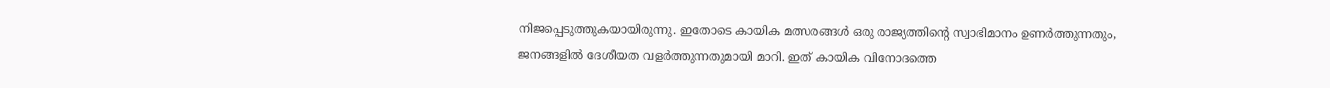നിജപ്പെടുത്തുകയായിരുന്നു. ഇതോടെ കായിക മത്സരങ്ങള്‍ ഒരു രാജ്യത്തിന്റെ സ്വാഭിമാനം ഉണര്‍ത്തുന്നതും, ജനങ്ങളില്‍ ദേശീയത വളര്‍ത്തുന്നതുമായി മാറി. ഇത് കായിക വിനോദത്തെ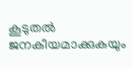കൂടുതല്‍ ജനകീയമാക്കുകയും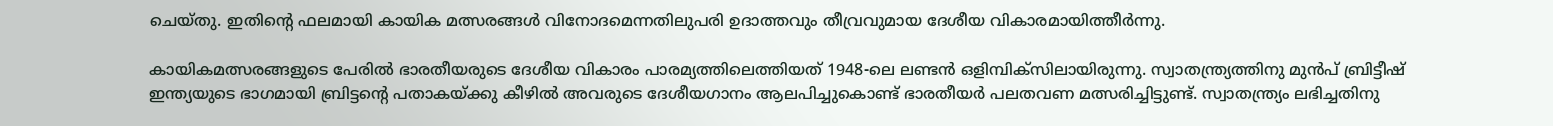ചെയ്തു. ഇതിന്റെ ഫലമായി കായിക മത്സരങ്ങള്‍ വിനോദമെന്നതിലുപരി ഉദാത്തവും തീവ്രവുമായ ദേശീയ വികാരമായിത്തീര്‍ന്നു.

കായികമത്സരങ്ങളുടെ പേരില്‍ ഭാരതീയരുടെ ദേശീയ വികാരം പാരമ്യത്തിലെത്തിയത് 1948-ലെ ലണ്ടന്‍ ഒളിമ്പിക്‌സിലായിരുന്നു. സ്വാതന്ത്ര്യത്തിനു മുന്‍പ് ബ്രിട്ടീഷ് ഇന്ത്യയുടെ ഭാഗമായി ബ്രിട്ടന്റെ പതാകയ്‌ക്കു കീഴില്‍ അവരുടെ ദേശീയഗാനം ആലപിച്ചുകൊണ്ട് ഭാരതീയര്‍ പലതവണ മത്സരിച്ചിട്ടുണ്ട്. സ്വാതന്ത്ര്യം ലഭിച്ചതിനു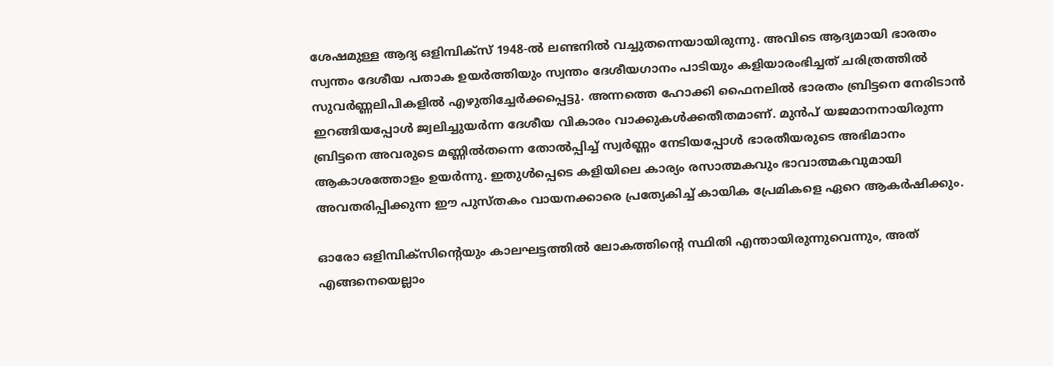ശേഷമുള്ള ആദ്യ ഒളിമ്പിക്‌സ് 1948-ല്‍ ലണ്ടനില്‍ വച്ചുതന്നെയായിരുന്നു. അവിടെ ആദ്യമായി ഭാരതം സ്വന്തം ദേശീയ പതാക ഉയര്‍ത്തിയും സ്വന്തം ദേശീയഗാനം പാടിയും കളിയാരംഭിച്ചത് ചരിത്രത്തില്‍ സുവര്‍ണ്ണലിപികളില്‍ എഴുതിച്ചേര്‍ക്കപ്പെട്ടു. അന്നത്തെ ഹോക്കി ഫൈനലില്‍ ഭാരതം ബ്രിട്ടനെ നേരിടാന്‍ ഇറങ്ങിയപ്പോള്‍ ജ്വലിച്ചുയര്‍ന്ന ദേശീയ വികാരം വാക്കുകള്‍ക്കതീതമാണ്. മുന്‍പ് യജമാനനായിരുന്ന ബ്രിട്ടനെ അവരുടെ മണ്ണില്‍തന്നെ തോല്‍പ്പിച്ച് സ്വര്‍ണ്ണം നേടിയപ്പോള്‍ ഭാരതീയരുടെ അഭിമാനം ആകാശത്തോളം ഉയര്‍ന്നു. ഇതുള്‍പ്പെടെ കളിയിലെ കാര്യം രസാത്മകവും ഭാവാത്മകവുമായി അവതരിപ്പിക്കുന്ന ഈ പുസ്തകം വായനക്കാരെ പ്രത്യേകിച്ച് കായിക പ്രേമികളെ ഏറെ ആകര്‍ഷിക്കും.

ഓരോ ഒളിമ്പിക്‌സിന്റെയും കാലഘട്ടത്തില്‍ ലോകത്തിന്റെ സ്ഥിതി എന്തായിരുന്നുവെന്നും, അത് എങ്ങനെയെല്ലാം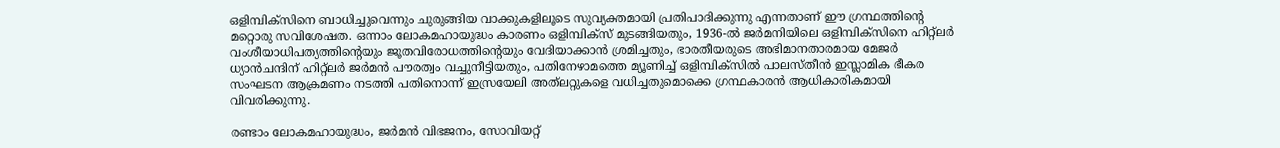ഒളിമ്പിക്‌സിനെ ബാധിച്ചുവെന്നും ചുരുങ്ങിയ വാക്കുകളിലൂടെ സുവ്യക്തമായി പ്രതിപാദിക്കുന്നു എന്നതാണ് ഈ ഗ്രന്ഥത്തിന്റെ മറ്റൊരു സവിശേഷത. ഒന്നാം ലോകമഹായുദ്ധം കാരണം ഒളിമ്പിക്‌സ് മുടങ്ങിയതും, 1936-ല്‍ ജര്‍മനിയിലെ ഒളിമ്പിക്‌സിനെ ഹിറ്റ്‌ലര്‍ വംശീയാധിപത്യത്തിന്റെയും ജൂതവിരോധത്തിന്റെയും വേദിയാക്കാന്‍ ശ്രമിച്ചതും, ഭാരതീയരുടെ അഭിമാനതാരമായ മേജര്‍ ധ്യാന്‍ചന്ദിന് ഹിറ്റ്‌ലര്‍ ജര്‍മന്‍ പൗരത്വം വച്ചുനീട്ടിയതും, പതിനേഴാമത്തെ മ്യൂണിച്ച് ഒളിമ്പിക്‌സില്‍ പാലസ്തീന്‍ ഇസ്ലാമിക ഭീകര സംഘടന ആക്രമണം നടത്തി പതിനൊന്ന് ഇസ്രയേലി അത്‌ലറ്റുകളെ വധിച്ചതുമൊക്കെ ഗ്രന്ഥകാരന്‍ ആധികാരികമായി വിവരിക്കുന്നു.

രണ്ടാം ലോകമഹായുദ്ധം, ജര്‍മന്‍ വിഭജനം, സോവിയറ്റ്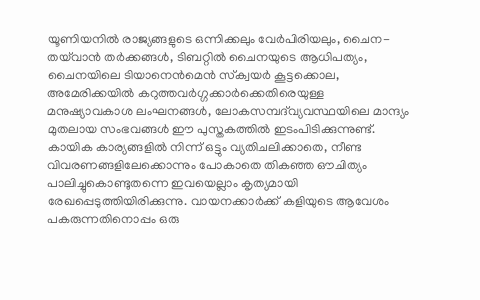യൂണിയനില്‍ രാജ്യങ്ങളുടെ ഒന്നിക്കലും വേര്‍പിരിയലും, ചൈന-തയ്‌വാന്‍ തര്‍ക്കങ്ങള്‍, ടിബറ്റില്‍ ചൈനയുടെ ആധിപത്യം, ചൈനയിലെ ടിയാനെന്‍മെന്‍ സ്‌ക്വയര്‍ കൂട്ടക്കൊല, അമേരിക്കയില്‍ കറുത്തവര്‍ഗ്ഗക്കാര്‍ക്കെതിരെയുള്ള മനുഷ്യാവകാശ ലംഘനങ്ങള്‍, ലോകസമ്പദ്‌വ്യവസ്ഥയിലെ മാന്ദ്യം മുതലായ സംഭവങ്ങള്‍ ഈ പുസ്തകത്തില്‍ ഇടംപിടിക്കുന്നുണ്ട്. കായിക കാര്യങ്ങളില്‍ നിന്ന് ഒട്ടും വ്യതിചലിക്കാതെ, നീണ്ട വിവരണങ്ങളിലേക്കൊന്നും പോകാതെ തികഞ്ഞ ഔചിത്യം പാലിച്ചുകൊണ്ടുതന്നെ ഇവയെല്ലാം കൃത്യമായി രേഖപ്പെടുത്തിയിരിക്കുന്നു. വായനക്കാര്‍ക്ക് കളിയുടെ ആവേശം പകരുന്നതിനൊപ്പം ഒരു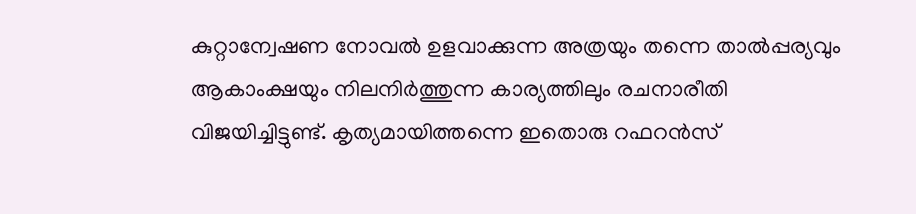കുറ്റാന്വേഷണ നോവല്‍ ഉളവാക്കുന്ന അത്രയും തന്നെ താല്‍പ്പര്യവും ആകാംക്ഷയും നിലനിര്‍ത്തുന്ന കാര്യത്തിലും രചനാരീതി വിജയിച്ചിട്ടുണ്ട്. കൃത്യമായിത്തന്നെ ഇതൊരു റഫറന്‍സ്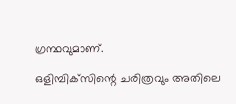ഗ്രന്ഥവുമാണ്.

ഒളിമ്പിക്‌സിന്റെ ചരിത്രവും അതിലെ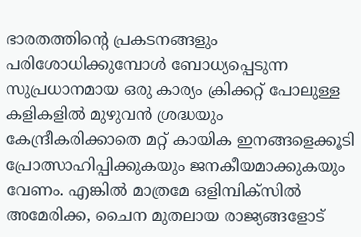ഭാരതത്തിന്റെ പ്രകടനങ്ങളും പരിശോധിക്കുമ്പോള്‍ ബോധ്യപ്പെടുന്ന സുപ്രധാനമായ ഒരു കാര്യം ക്രിക്കറ്റ് പോലുള്ള കളികളില്‍ മുഴുവന്‍ ശ്രദ്ധയും കേന്ദ്രീകരിക്കാതെ മറ്റ് കായിക ഇനങ്ങളെക്കൂടി പ്രോത്സാഹിപ്പിക്കുകയും ജനകീയമാക്കുകയും വേണം. എങ്കില്‍ മാത്രമേ ഒളിമ്പിക്‌സില്‍ അമേരിക്ക, ചൈന മുതലായ രാജ്യങ്ങളോട്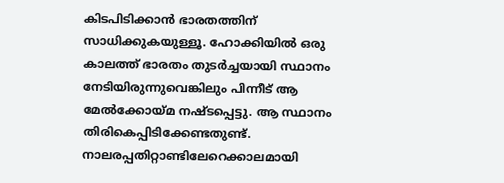കിടപിടിക്കാന്‍ ഭാരതത്തിന് സാധിക്കുകയുള്ളൂ. ഹോക്കിയില്‍ ഒരു കാലത്ത് ഭാരതം തുടര്‍ച്ചയായി സ്ഥാനം നേടിയിരുന്നുവെങ്കിലും പിന്നീട് ആ മേല്‍ക്കോയ്‌മ നഷ്ടപ്പെട്ടു. ആ സ്ഥാനം തിരികെപ്പിടിക്കേണ്ടതുണ്ട്. നാലരപ്പതിറ്റാണ്ടിലേറെക്കാലമായി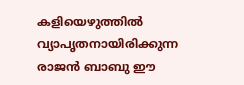കളിയെഴുത്തില്‍ വ്യാപൃതനായിരിക്കുന്ന രാജന്‍ ബാബു ഈ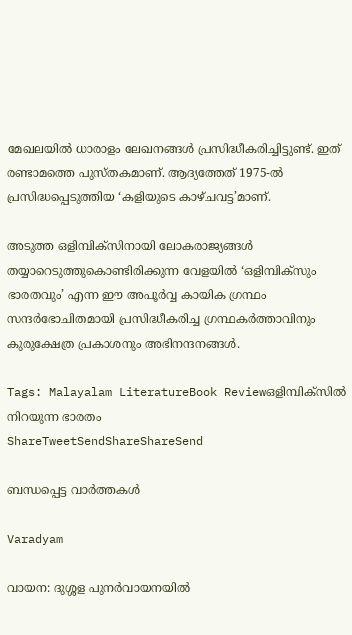മേഖലയില്‍ ധാരാളം ലേഖനങ്ങള്‍ പ്രസിദ്ധീകരിച്ചിട്ടുണ്ട്. ഇത് രണ്ടാമത്തെ പുസ്തകമാണ്. ആദ്യത്തേത് 1975-ല്‍ പ്രസിദ്ധപ്പെടുത്തിയ ‘കളിയുടെ കാഴ്ചവട്ട’മാണ്.

അടുത്ത ഒളിമ്പിക്‌സിനായി ലോകരാജ്യങ്ങള്‍ തയ്യാറെടുത്തുകൊണ്ടിരിക്കുന്ന വേളയില്‍ ‘ഒളിമ്പിക്‌സും ഭാരതവും’ എന്ന ഈ അപൂര്‍വ്വ കായിക ഗ്രന്ഥം സന്ദര്‍ഭോചിതമായി പ്രസിദ്ധീകരിച്ച ഗ്രന്ഥകര്‍ത്താവിനും കുരുക്ഷേത്ര പ്രകാശനും അഭിനന്ദനങ്ങള്‍.

Tags: Malayalam LiteratureBook Reviewഒളിമ്പിക്‌സില്‍ നിറയുന്ന ഭാരതം
ShareTweetSendShareShareSend

ബന്ധപ്പെട്ട വാര്‍ത്തകള്‍

Varadyam

വായന: ദുശ്ശള പുനര്‍വായനയില്‍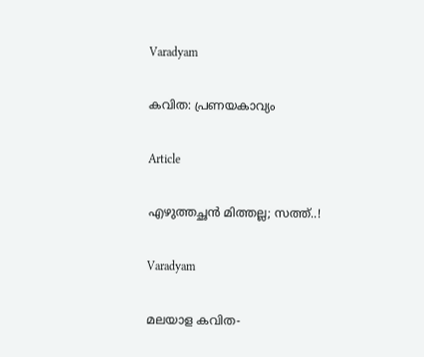Varadyam

കവിത: പ്രണയകാവ്യം

Article

എഴുത്തച്ഛന്‍ മിത്തല്ല; സത്ത്..!

Varadyam

മലയാള കവിത-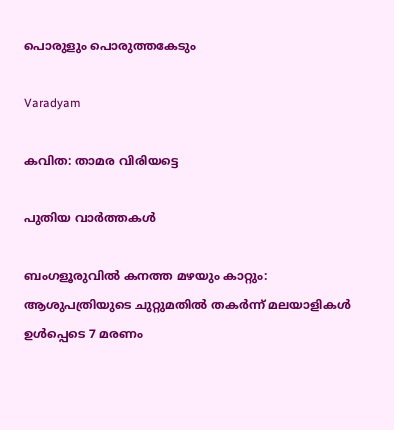പൊരുളും പൊരുത്തകേടും

Varadyam

കവിത: താമര വിരിയട്ടെ

പുതിയ വാര്‍ത്തകള്‍

ബംഗളൂരുവില്‍ കനത്ത മഴയും കാറ്റും: ആശുപത്രിയുടെ ചുറ്റുമതില്‍ തകര്‍ന്ന് മലയാളികള്‍ ഉള്‍പ്പെടെ 7 മരണം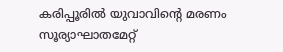കരിപ്പൂരില്‍ യുവാവിന്റെ മരണം സൂര്യാഘാതമേറ്റ്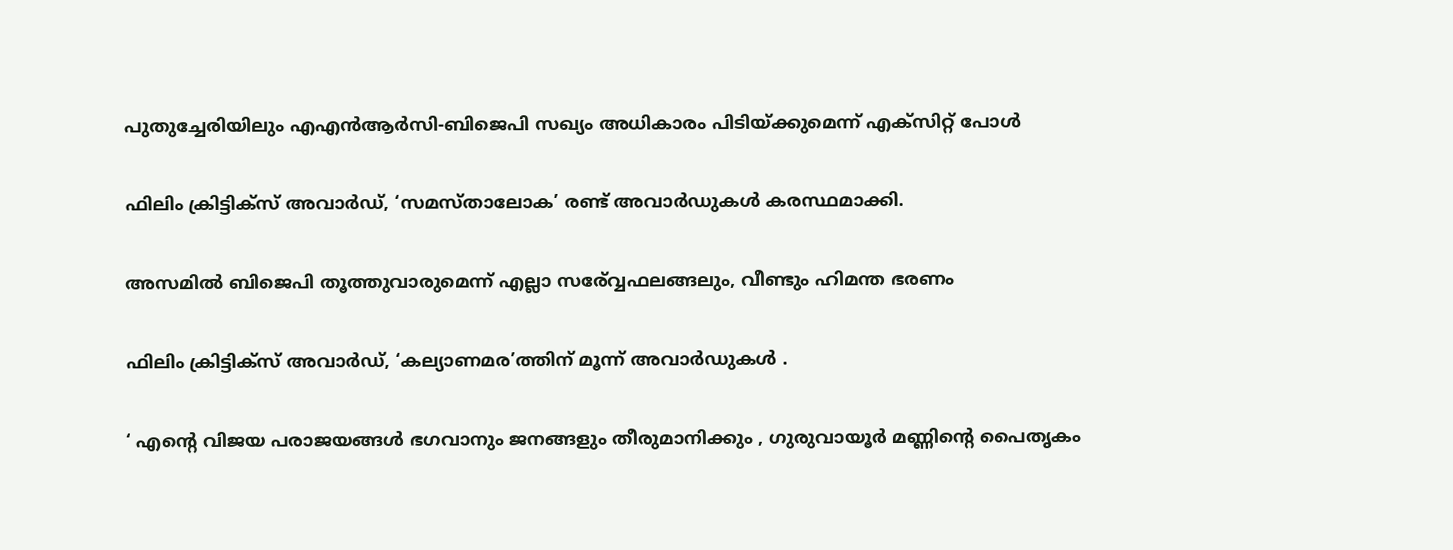പുതുച്ചേരിയിലും എഎന്‍ആര്‍സി-ബിജെപി സഖ്യം അധികാരം പിടിയ്‌ക്കുമെന്ന് എക്സിറ്റ് പോള്‍

ഫിലിം ക്രിട്ടിക്സ് അവാർഡ്, ‘സമസ്താലോക’ രണ്ട് അവാർഡുകൾ കരസ്ഥമാക്കി.

അസമില്‍ ബിജെപി തൂത്തുവാരുമെന്ന് എല്ലാ സര‍്വ്വേഫലങ്ങലും, വീണ്ടും ഹിമന്ത ഭരണം

ഫിലിം ക്രിട്ടിക്സ് അവാർഡ്, ‘കല്യാണമര’ത്തിന് മൂന്ന് അവാർഡുകൾ .

‘ എന്റെ വിജയ പരാജയങ്ങൾ ഭഗവാനും ജനങ്ങളും തീരുമാനിക്കും , ഗുരുവായൂർ മണ്ണിന്റെ പൈതൃകം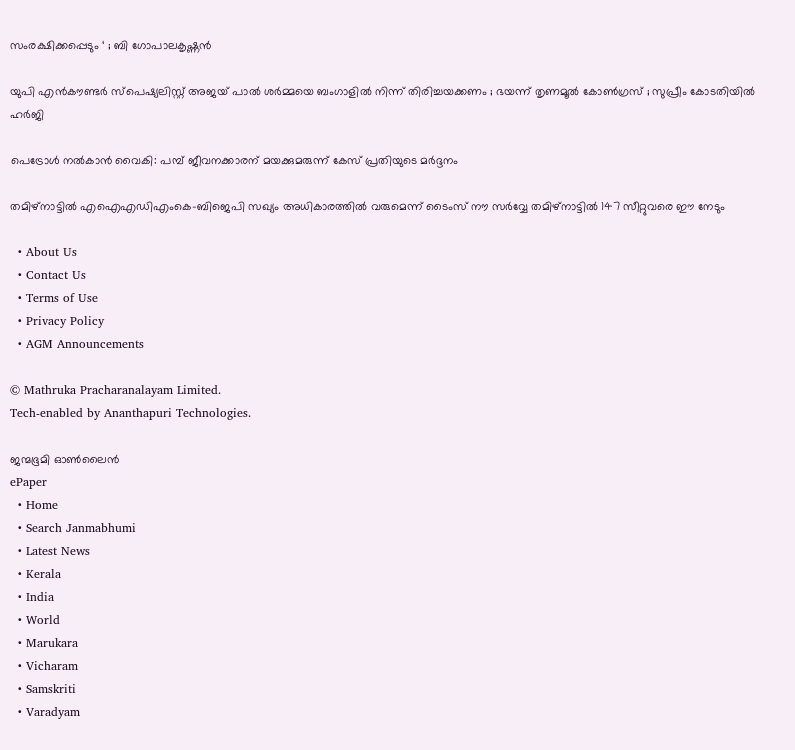സംരക്ഷിക്കപ്പെടും ‘ ; ബി ഗോപാലകൃഷ്ണൻ

യുപി എൻകൗണ്ടർ സ്പെഷ്യലിസ്റ്റ് അജയ് പാൽ ശർമ്മയെ ബംഗാളിൽ നിന്ന് തിരിച്ചയക്കണം ; ഭയന്ന് തൃണമൂൽ കോൺഗ്രസ് ; സുപ്രീം കോടതിയിൽ ഹർജി

പെട്രോള്‍ നല്‍കാന്‍ വൈകി: പമ്പ് ജീവനക്കാരന് മയക്കുമരുന്ന് കേസ് പ്രതിയുടെ മര്‍ദ്ദനം

തമിഴ്നാട്ടില്‍ എഐഎഡിഎംകെ-ബിജെപി സഖ്യം അധികാരത്തില്‍ വരുമെന്ന് ടൈംസ് നൗ സര്‍വ്വേ തമിഴ്നാട്ടില്‍ 147 സീറ്റുവരെ ഈ നേടും

  • About Us
  • Contact Us
  • Terms of Use
  • Privacy Policy
  • AGM Announcements

© Mathruka Pracharanalayam Limited.
Tech-enabled by Ananthapuri Technologies.

ജന്മഭൂമി ഓണ്‍ലൈന്‍
ePaper
  • Home
  • Search Janmabhumi
  • Latest News
  • Kerala
  • India
  • World
  • Marukara
  • Vicharam
  • Samskriti
  • Varadyam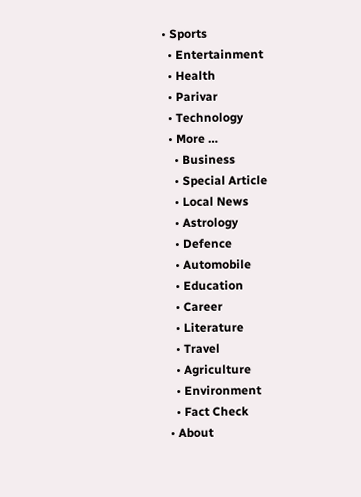• Sports
  • Entertainment
  • Health
  • Parivar
  • Technology
  • More …
    • Business
    • Special Article
    • Local News
    • Astrology
    • Defence
    • Automobile
    • Education
    • Career
    • Literature
    • Travel
    • Agriculture
    • Environment
    • Fact Check
  • About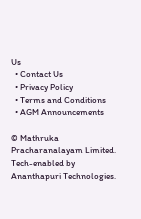Us
  • Contact Us
  • Privacy Policy
  • Terms and Conditions
  • AGM Announcements

© Mathruka Pracharanalayam Limited.
Tech-enabled by Ananthapuri Technologies.